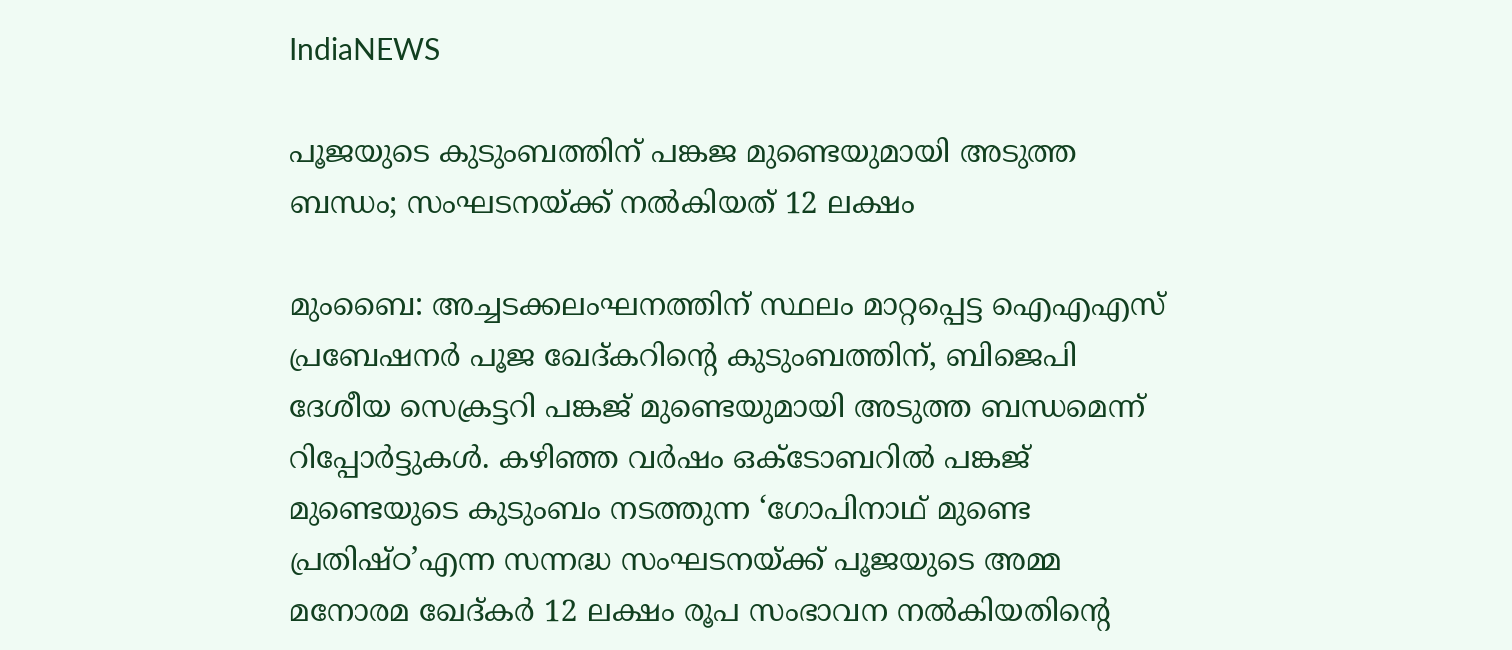IndiaNEWS

പൂജയുടെ കുടുംബത്തിന് പങ്കജ മുണ്ടെയുമായി അടുത്ത ബന്ധം; സംഘടനയ്ക്ക് നല്‍കിയത് 12 ലക്ഷം

മുംബൈ: അച്ചടക്കലംഘനത്തിന് സ്ഥലം മാറ്റപ്പെട്ട ഐഎഎസ് പ്രബേഷനര്‍ പൂജ ഖേദ്കറിന്റെ കുടുംബത്തിന്, ബിജെപി ദേശീയ സെക്രട്ടറി പങ്കജ് മുണ്ടെയുമായി അടുത്ത ബന്ധമെന്ന് റിപ്പോര്‍ട്ടുകള്‍. കഴിഞ്ഞ വര്‍ഷം ഒക്ടോബറില്‍ പങ്കജ് മുണ്ടെയുടെ കുടുംബം നടത്തുന്ന ‘ഗോപിനാഥ് മുണ്ടെ പ്രതിഷ്ഠ’എന്ന സന്നദ്ധ സംഘടനയ്ക്ക് പൂജയുടെ അമ്മ മനോരമ ഖേദ്കര്‍ 12 ലക്ഷം രൂപ സംഭാവന നല്‍കിയതിന്റെ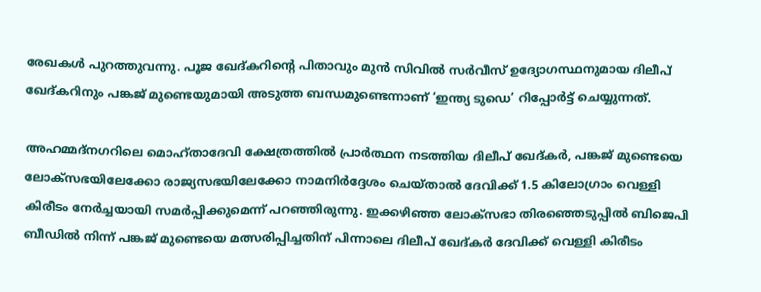രേഖകള്‍ പുറത്തുവന്നു. പൂജ ഖേദ്കറിന്റെ പിതാവും മുന്‍ സിവില്‍ സര്‍വീസ് ഉദ്യോഗസ്ഥനുമായ ദിലീപ് ഖേദ്കറിനും പങ്കജ് മുണ്ടെയുമായി അടുത്ത ബന്ധമുണ്ടെന്നാണ് ‘ഇന്ത്യ ടുഡെ’ റിപ്പോര്‍ട്ട് ചെയ്യുന്നത്.

അഹമ്മദ്നഗറിലെ മൊഹ്താദേവി ക്ഷേത്രത്തില്‍ പ്രാര്‍ത്ഥന നടത്തിയ ദിലീപ് ഖേദ്കര്‍, പങ്കജ് മുണ്ടെയെ ലോക്സഭയിലേക്കോ രാജ്യസഭയിലേക്കോ നാമനിര്‍ദ്ദേശം ചെയ്താല്‍ ദേവിക്ക് 1.5 കിലോഗ്രാം വെള്ളി കിരീടം നേര്‍ച്ചയായി സമര്‍പ്പിക്കുമെന്ന് പറഞ്ഞിരുന്നു. ഇക്കഴിഞ്ഞ ലോക്‌സഭാ തിരഞ്ഞെടുപ്പില്‍ ബിജെപി ബീഡില്‍ നിന്ന് പങ്കജ് മുണ്ടെയെ മത്സരിപ്പിച്ചതിന് പിന്നാലെ ദിലീപ് ഖേദ്കര്‍ ദേവിക്ക് വെള്ളി കിരീടം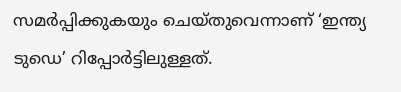സമര്‍പ്പിക്കുകയും ചെയ്തുവെന്നാണ് ‘ഇന്ത്യ ടുഡെ’ റിപ്പോര്‍ട്ടിലുള്ളത്.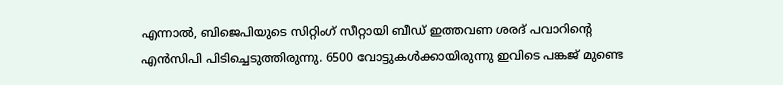എന്നാല്‍, ബിജെപിയുടെ സിറ്റിംഗ് സീറ്റായി ബീഡ് ഇത്തവണ ശരദ് പവാറിന്റെ എന്‍സിപി പിടിച്ചെടുത്തിരുന്നു. 6500 വോട്ടുകള്‍ക്കായിരുന്നു ഇവിടെ പങ്കജ് മുണ്ടെ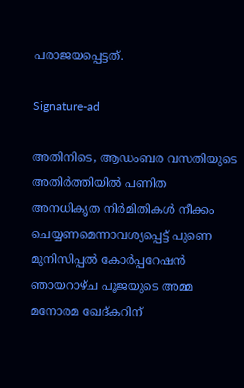പരാജയപ്പെട്ടത്.

Signature-ad

അതിനിടെ, ആഡംബര വസതിയുടെ അതിര്‍ത്തിയില്‍ പണിത അനധികൃത നിര്‍മിതികള്‍ നീക്കം ചെയ്യണമെന്നാവശ്യപ്പെട്ട് പുണെ മുനിസിപ്പല്‍ കോര്‍പ്പറേഷന്‍ ഞായറാഴ്ച പൂജയുടെ അമ്മ മനോരമ ഖേദ്കറിന്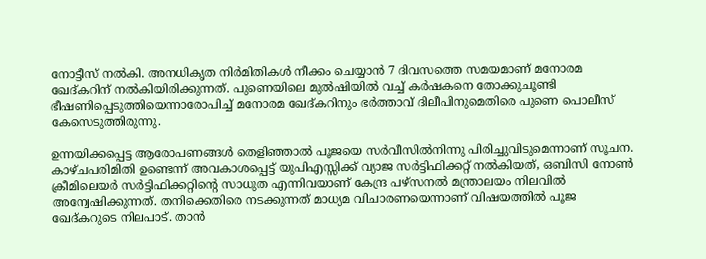നോട്ടീസ് നല്‍കി. അനധികൃത നിര്‍മിതികള്‍ നീക്കം ചെയ്യാന്‍ 7 ദിവസത്തെ സമയമാണ് മനോരമ ഖേദ്കറിന് നല്‍കിയിരിക്കുന്നത്. പുണെയിലെ മുല്‍ഷിയില്‍ വച്ച് കര്‍ഷകനെ തോക്കുചൂണ്ടി ഭീഷണിപ്പെടുത്തിയെന്നാരോപിച്ച് മനോരമ ഖേദ്കറിനും ഭര്‍ത്താവ് ദിലീപിനുമെതിരെ പുണെ പൊലീസ് കേസെടുത്തിരുന്നു.

ഉന്നയിക്കപ്പെട്ട ആരോപണങ്ങള്‍ തെളിഞ്ഞാല്‍ പൂജയെ സര്‍വീസില്‍നിന്നു പിരിച്ചുവിടുമെന്നാണ് സൂചന. കാഴ്ചപരിമിതി ഉണ്ടെന്ന് അവകാശപ്പെട്ട് യുപിഎസ്സിക്ക് വ്യാജ സര്‍ട്ടിഫിക്കറ്റ് നല്‍കിയത്, ഒബിസി നോണ്‍ ക്രീമിലെയര്‍ സര്‍ട്ടിഫിക്കറ്റിന്റെ സാധുത എന്നിവയാണ് കേന്ദ്ര പഴ്‌സനല്‍ മന്ത്രാലയം നിലവില്‍ അന്വേഷിക്കുന്നത്. തനിക്കെതിരെ നടക്കുന്നത് മാധ്യമ വിചാരണയെന്നാണ് വിഷയത്തില്‍ പൂജ ഖേദ്കറുടെ നിലപാട്. താന്‍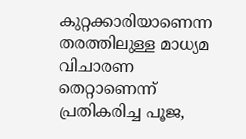കുറ്റക്കാരിയാണെന്ന തരത്തിലുള്ള മാധ്യമ വിചാരണ തെറ്റാണെന്ന് പ്രതികരിച്ച പൂജ,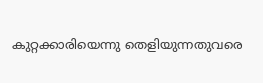കുറ്റക്കാരിയെന്നു തെളിയുന്നതുവരെ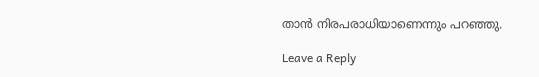താന്‍ നിരപരാധിയാണെന്നും പറഞ്ഞു.

Leave a Reply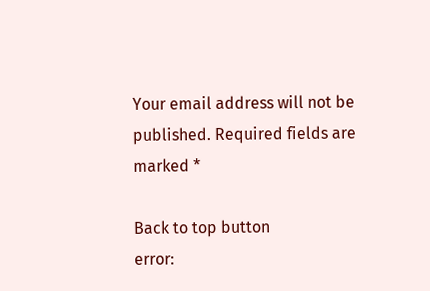Your email address will not be published. Required fields are marked *

Back to top button
error: